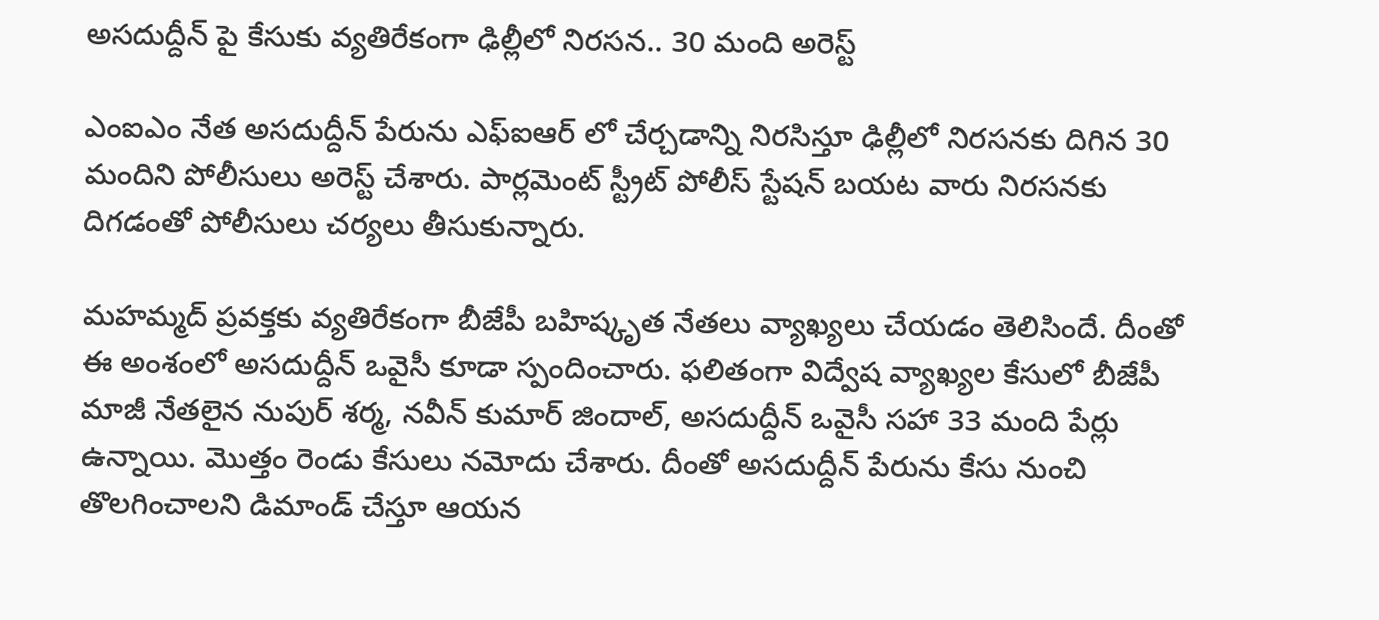అసదుద్దీన్ పై కేసుకు వ్యతిరేకంగా ఢిల్లీలో నిరసన.. 30 మంది అరెస్ట్

ఎంఐఎం నేత అసదుద్దీన్ పేరును ఎఫ్ఐఆర్ లో చేర్చడాన్ని నిరసిస్తూ ఢిల్లీలో నిరసనకు దిగిన 30 మందిని పోలీసులు అరెస్ట్ చేశారు. పార్లమెంట్ స్ట్రీట్ పోలీస్ స్టేషన్ బయట వారు నిరసనకు దిగడంతో పోలీసులు చర్యలు తీసుకున్నారు.

మహమ్మద్ ప్రవక్తకు వ్యతిరేకంగా బీజేపీ బహిష్కృత నేతలు వ్యాఖ్యలు చేయడం తెలిసిందే. దీంతో ఈ అంశంలో అసదుద్దీన్ ఒవైసీ కూడా స్పందించారు. ఫలితంగా విద్వేష వ్యాఖ్యల కేసులో బీజేపీ మాజీ నేతలైన నుపుర్ శర్మ, నవీన్ కుమార్ జిందాల్, అసదుద్దీన్ ఒవైసీ సహా 33 మంది పేర్లు ఉన్నాయి. మొత్తం రెండు కేసులు నమోదు చేశారు. దీంతో అసదుద్దీన్ పేరును కేసు నుంచి తొలగించాలని డిమాండ్ చేస్తూ ఆయన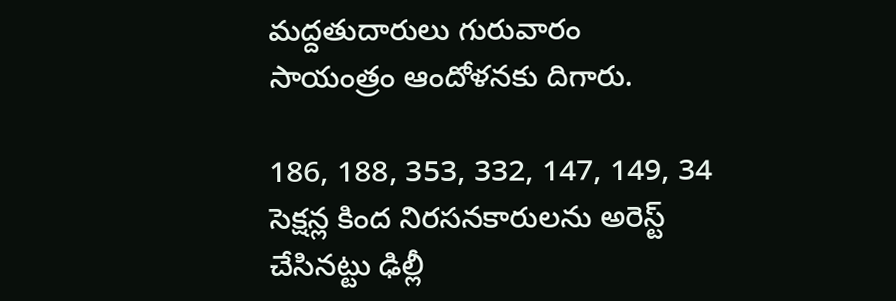మద్దతుదారులు గురువారం సాయంత్రం ఆందోళనకు దిగారు.

186, 188, 353, 332, 147, 149, 34 సెక్షన్ల కింద నిరసనకారులను అరెస్ట్ చేసినట్టు ఢిల్లీ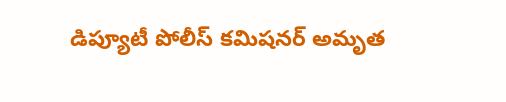డిప్యూటీ పోలీస్ కమిషనర్ అమృత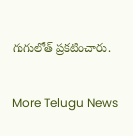గుగులోత్ ప్రకటించారు.


More Telugu News